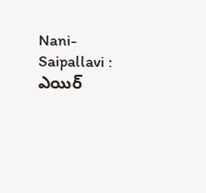Nani-Saipallavi : ఎయిర్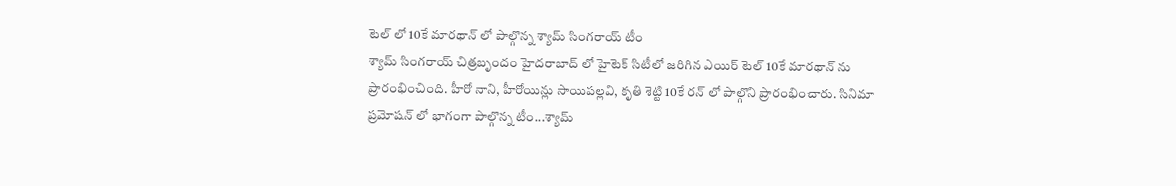టెల్ లో 10కే మారథాన్ లో పాల్గొన్న శ్యామ్ సింగరాయ్ టీం
శ్యామ్ సింగరాయ్ చిత్రబృందం హైదరాబాద్ లో హైటెక్ సిటీలో జరిగిన ఎయిర్ టెల్ 10కే మారథాన్ ను ప్రారంభించింది. హీరో నాని, హీరోయిన్లు సాయిపల్లవి, కృతి శెట్టి 10కే రన్ లో పాల్గొని ప్రారంభించారు. సినిమా ప్రమోషన్ లో భాగంగా పాల్గొన్న టీం...శ్యామ్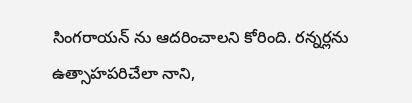సింగరాయన్ ను ఆదరించాలని కోరింది. రన్నర్లను ఉత్సాహపరిచేలా నాని,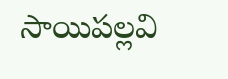సాయిపల్లవి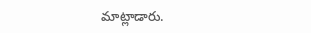మాట్లాడారు.